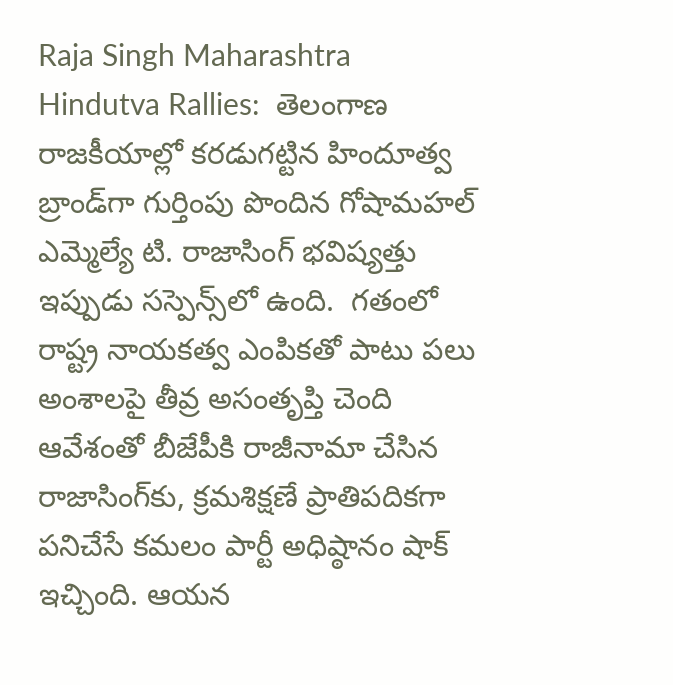Raja Singh Maharashtra Hindutva Rallies:  తెలంగాణ రాజకీయాల్లో కరడుగట్టిన హిందూత్వ బ్రాండ్‌గా గుర్తింపు పొందిన గోషామహల్ ఎమ్మెల్యే టి. రాజాసింగ్ భవిష్యత్తు ఇప్పుడు సస్పెన్స్‌లో ఉంది.  గతంలో రాష్ట్ర నాయకత్వ ఎంపికతో పాటు పలు అంశాలపై తీవ్ర అసంతృప్తి చెంది ఆవేశంతో బీజేపీకి రాజీనామా చేసిన రాజాసింగ్‌కు, క్రమశిక్షణే ప్రాతిపదికగా పనిచేసే కమలం పార్టీ అధిష్ఠానం షాక్ ఇచ్చింది. ఆయన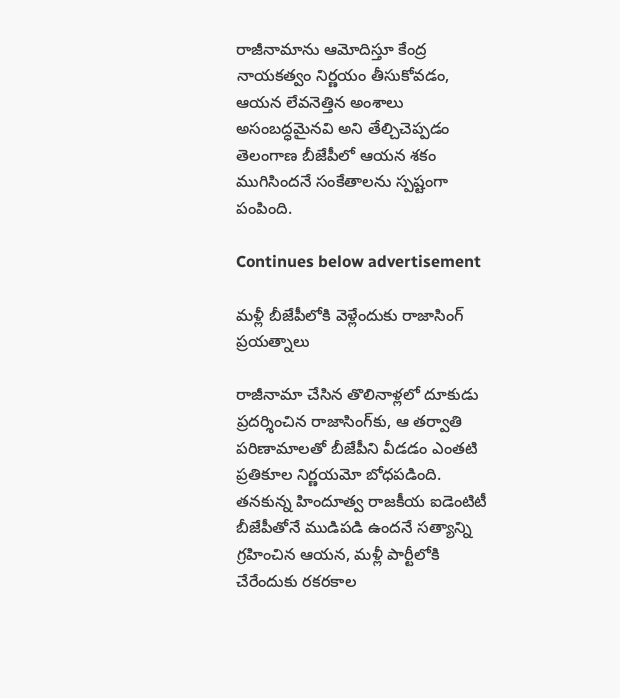రాజీనామాను ఆమోదిస్తూ కేంద్ర నాయకత్వం నిర్ణయం తీసుకోవడం, ఆయన లేవనెత్తిన అంశాలు  అసంబద్ధమైనవి అని తేల్చిచెప్పడం తెలంగాణ బీజేపీలో ఆయన శకం ముగిసిందనే సంకేతాలను స్పష్టంగా పంపింది.

Continues below advertisement

మళ్లీ బీజేపీలోకి వెళ్లేందుకు రాజాసింగ్ ప్రయత్నాలు

రాజీనామా చేసిన తొలినాళ్లలో దూకుడు ప్రదర్శించిన రాజాసింగ్‌కు, ఆ తర్వాతి పరిణామాలతో బీజేపీని వీడడం ఎంతటి ప్రతికూల నిర్ణయమో బోధపడింది. తనకున్న హిందూత్వ రాజకీయ ఐడెంటిటీ బీజేపీతోనే ముడిపడి ఉందనే సత్యాన్ని గ్రహించిన ఆయన, మళ్లీ పార్టీలోకి చేరేందుకు రకరకాల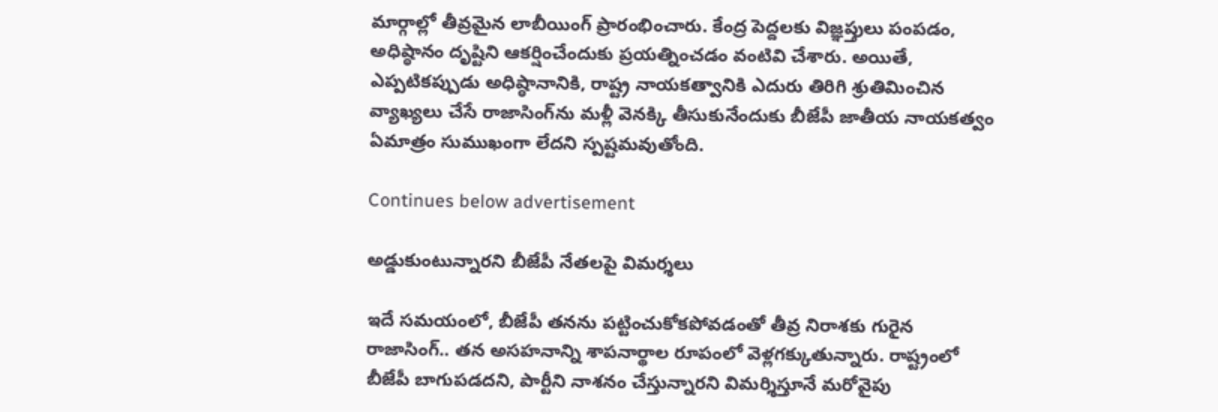మార్గాల్లో తీవ్రమైన లాబీయింగ్ ప్రారంభించారు. కేంద్ర పెద్దలకు విజ్ఞప్తులు పంపడం, అధిష్ఠానం దృష్టిని ఆకర్షించేందుకు ప్రయత్నించడం వంటివి చేశారు. అయితే, ఎప్పటికప్పుడు అధిష్ఠానానికి, రాష్ట్ర నాయకత్వానికి ఎదురు తిరిగి శ్రుతిమించిన వ్యాఖ్యలు చేసే రాజాసింగ్‌ను మళ్లీ వెనక్కి తీసుకునేందుకు బీజేపీ జాతీయ నాయకత్వం ఏమాత్రం సుముఖంగా లేదని స్పష్టమవుతోంది.

Continues below advertisement

అడ్డుకుంటున్నారని బీజేపీ నేతలపై విమర్శలు

ఇదే సమయంలో, బీజేపీ తనను పట్టించుకోకపోవడంతో తీవ్ర నిరాశకు గురైన రాజాసింగ్.. తన అసహనాన్ని శాపనార్థాల రూపంలో వెళ్లగక్కుతున్నారు. రాష్ట్రంలో బీజేపీ బాగుపడదని, పార్టీని నాశనం చేస్తున్నారని విమర్శిస్తూనే మరోవైపు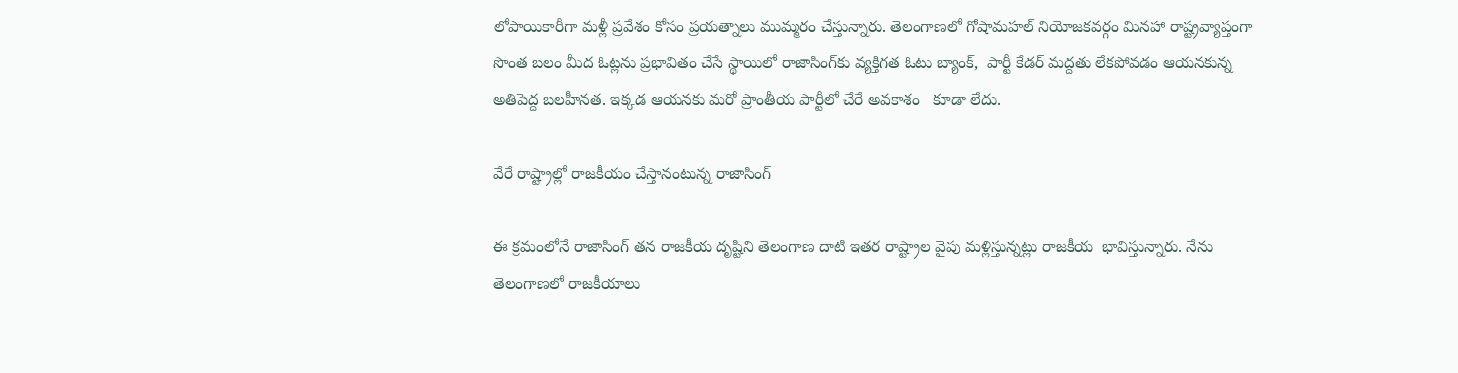లోపాయికారీగా మళ్లీ ప్రవేశం కోసం ప్రయత్నాలు ముమ్మరం చేస్తున్నారు. తెలంగాణలో గోషామహల్ నియోజకవర్గం మినహా రాష్ట్రవ్యాప్తంగా సొంత బలం మీద ఓట్లను ప్రభావితం చేసే స్థాయిలో రాజాసింగ్‌కు వ్యక్తిగత ఓటు బ్యాంక్,  పార్టీ కేడర్ మద్దతు లేకపోవడం ఆయనకున్న అతిపెద్ద బలహీనత. ఇక్కడ ఆయనకు మరో ప్రాంతీయ పార్టీలో చేరే అవకాశం   కూడా లేదు.

వేరే రాష్ట్రాల్లో రాజకీయం చేస్తానంటున్న రాజాసింగ్

ఈ క్రమంలోనే రాజాసింగ్ తన రాజకీయ దృష్టిని తెలంగాణ దాటి ఇతర రాష్ట్రాల వైపు మళ్లిస్తున్నట్లు రాజకీయ  భావిస్తున్నారు. నేను తెలంగాణలో రాజకీయాలు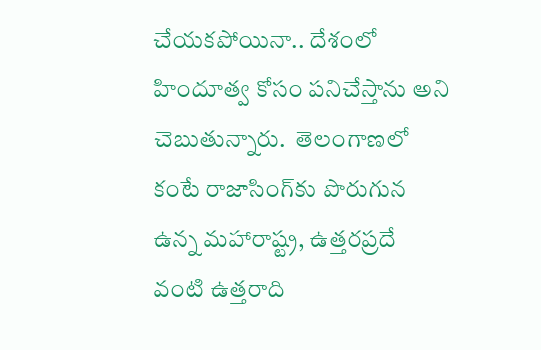చేయకపోయినా.. దేశంలో హిందూత్వ కోసం పనిచేస్తాను అని చెబుతున్నారు.  తెలంగాణలో కంటే రాజాసింగ్‌కు పొరుగున ఉన్న మహారాష్ట్ర, ఉత్తరప్రదే వంటి ఉత్తరాది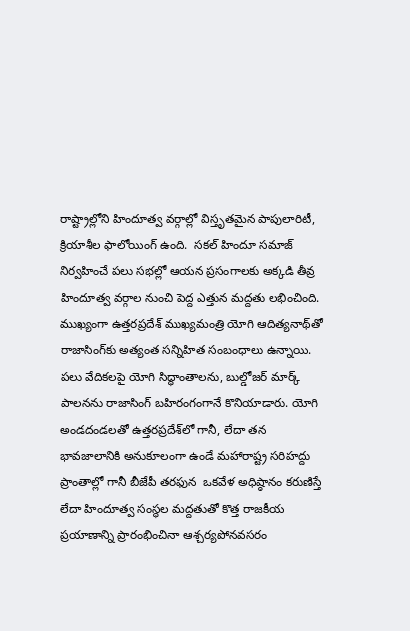రాష్ట్రాల్లోని హిందూత్వ వర్గాల్లో విస్తృతమైన పాపులారిటీ,  క్రియాశీల ఫాలోయింగ్ ఉంది.  సకల్ హిందూ సమాజ్ నిర్వహించే పలు సభల్లో ఆయన ప్రసంగాలకు అక్కడి తీవ్ర హిందూత్వ వర్గాల నుంచి పెద్ద ఎత్తున మద్దతు లభించింది. ముఖ్యంగా ఉత్తరప్రదేశ్ ముఖ్యమంత్రి యోగి ఆదిత్యనాథ్‌తో రాజాసింగ్‌కు అత్యంత సన్నిహిత సంబంధాలు ఉన్నాయి. పలు వేదికలపై యోగి సిద్ధాంతాలను, బుల్డోజర్ మార్క్ పాలనను రాజాసింగ్ బహిరంగంగానే కొనియాడారు. యోగి అండదండలతో ఉత్తరప్రదేశ్‌లో గానీ, లేదా తన భావజాలానికి అనుకూలంగా ఉండే మహారాష్ట్ర సరిహద్దు ప్రాంతాల్లో గానీ బీజేపీ తరఫున  ఒకవేళ అధిష్ఠానం కరుణిస్తే లేదా హిందూత్వ సంస్థల మద్దతుతో కొత్త రాజకీయ ప్రయాణాన్ని ప్రారంభించినా ఆశ్చర్యపోనవసరం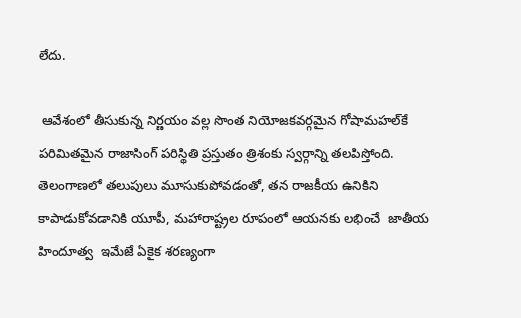లేదు.

 ఆవేశంలో తీసుకున్న నిర్ణయం వల్ల సొంత నియోజకవర్గమైన గోషామహల్‌కే పరిమితమైన రాజాసింగ్ పరిస్థితి ప్రస్తుతం త్రిశంకు స్వర్గాన్ని తలపిస్తోంది. తెలంగాణలో తలుపులు మూసుకుపోవడంతో, తన రాజకీయ ఉనికిని కాపాడుకోవడానికి యూపీ, మహారాష్ట్రల రూపంలో ఆయనకు లభించే  జాతీయ హిందూత్వ  ఇమేజే ఏకైక శరణ్యంగా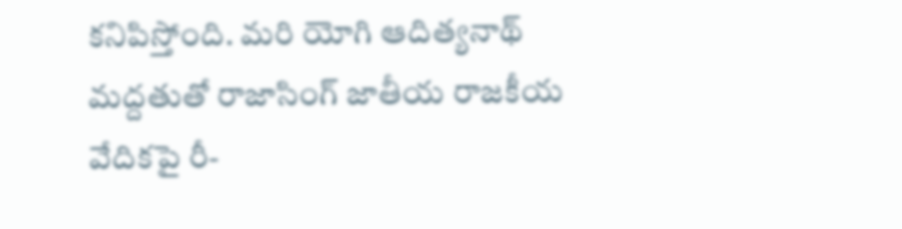కనిపిస్తోంది. మరి యోగి ఆదిత్యనాథ్ మద్దతుతో రాజాసింగ్ జాతీయ రాజకీయ వేదికపై రీ-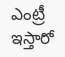ఎంట్రీ ఇస్తారో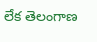లేక తెలంగాణ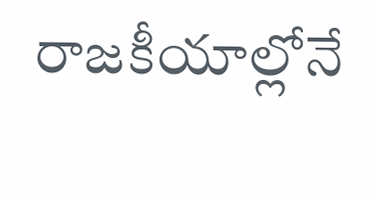రాజకీయాల్లోనే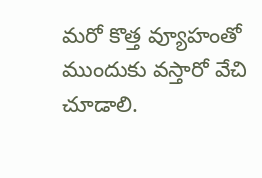మరో కొత్త వ్యూహంతో ముందుకు వస్తారో వేచి చూడాలి.